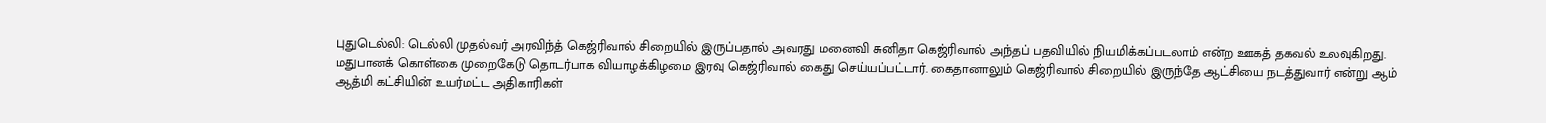புதுடெல்லி: டெல்லி முதல்வர் அரவிந்த் கெஜ்ரிவால் சிறையில் இருப்பதால் அவரது மனைவி சுனிதா கெஜ்ரிவால் அந்தப் பதவியில் நியமிக்கப்படலாம் என்ற ஊகத் தகவல் உலவுகிறது.
மதுபானக் கொள்கை முறைகேடு தொடர்பாக வியாழக்கிழமை இரவு கெஜ்ரிவால் கைது செய்யப்பட்டார். கைதானாலும் கெஜ்ரிவால் சிறையில் இருந்தே ஆட்சியை நடத்துவார் என்று ஆம் ஆத்மி கட்சியின் உயர்மட்ட அதிகாரிகள்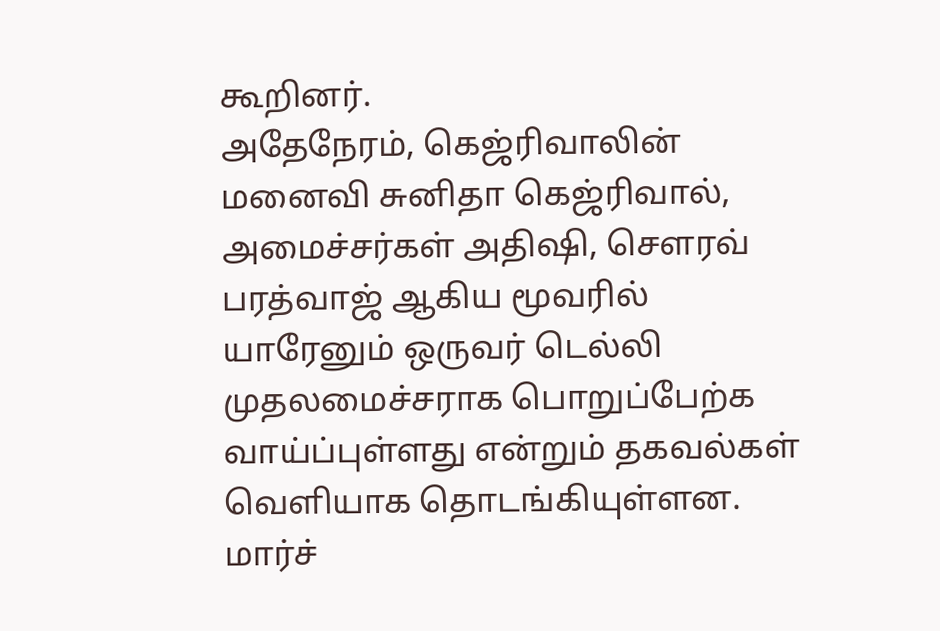கூறினர்.
அதேநேரம், கெஜ்ரிவாலின் மனைவி சுனிதா கெஜ்ரிவால், அமைச்சர்கள் அதிஷி, சௌரவ் பரத்வாஜ் ஆகிய மூவரில் யாரேனும் ஒருவர் டெல்லி முதலமைச்சராக பொறுப்பேற்க வாய்ப்புள்ளது என்றும் தகவல்கள் வெளியாக தொடங்கியுள்ளன.
மார்ச்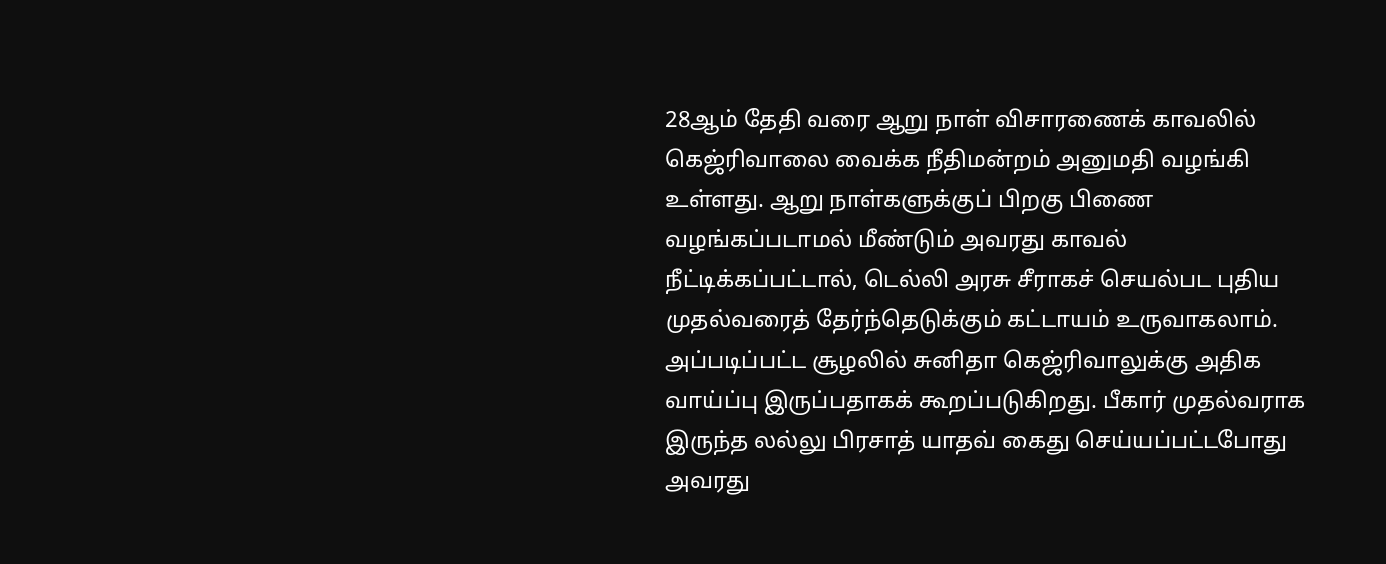28ஆம் தேதி வரை ஆறு நாள் விசாரணைக் காவலில் கெஜ்ரிவாலை வைக்க நீதிமன்றம் அனுமதி வழங்கி உள்ளது. ஆறு நாள்களுக்குப் பிறகு பிணை வழங்கப்படாமல் மீண்டும் அவரது காவல் நீட்டிக்கப்பட்டால், டெல்லி அரசு சீராகச் செயல்பட புதிய முதல்வரைத் தேர்ந்தெடுக்கும் கட்டாயம் உருவாகலாம்.
அப்படிப்பட்ட சூழலில் சுனிதா கெஜ்ரிவாலுக்கு அதிக வாய்ப்பு இருப்பதாகக் கூறப்படுகிறது. பீகார் முதல்வராக இருந்த லல்லு பிரசாத் யாதவ் கைது செய்யப்பட்டபோது அவரது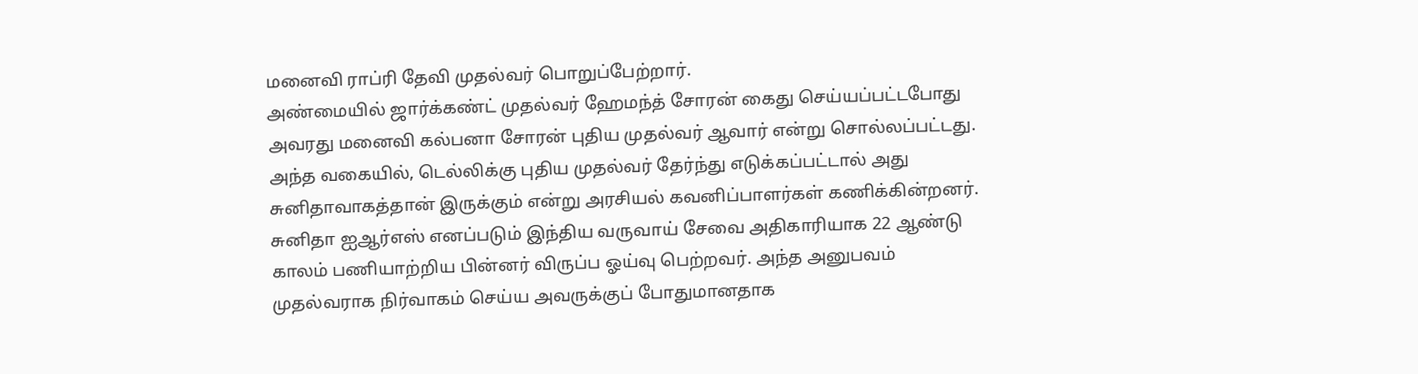மனைவி ராப்ரி தேவி முதல்வர் பொறுப்பேற்றார்.
அண்மையில் ஜார்க்கண்ட் முதல்வர் ஹேமந்த் சோரன் கைது செய்யப்பட்டபோது அவரது மனைவி கல்பனா சோரன் புதிய முதல்வர் ஆவார் என்று சொல்லப்பட்டது. அந்த வகையில், டெல்லிக்கு புதிய முதல்வர் தேர்ந்து எடுக்கப்பட்டால் அது சுனிதாவாகத்தான் இருக்கும் என்று அரசியல் கவனிப்பாளர்கள் கணிக்கின்றனர்.
சுனிதா ஐஆர்எஸ் எனப்படும் இந்திய வருவாய் சேவை அதிகாரியாக 22 ஆண்டு காலம் பணியாற்றிய பின்னர் விருப்ப ஓய்வு பெற்றவர். அந்த அனுபவம் முதல்வராக நிர்வாகம் செய்ய அவருக்குப் போதுமானதாக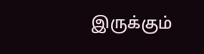இருக்கும்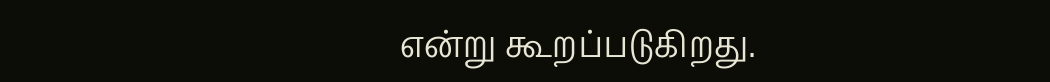என்று கூறப்படுகிறது.